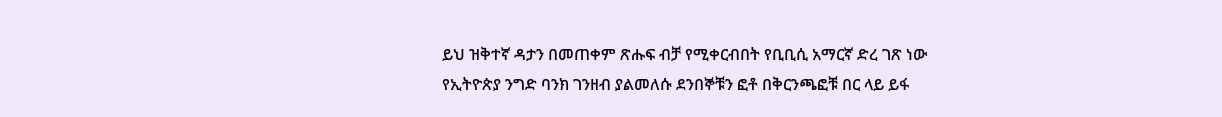ይህ ዝቅተኛ ዳታን በመጠቀም ጽሑፍ ብቻ የሚቀርብበት የቢቢሲ አማርኛ ድረ ገጽ ነው
የኢትዮጵያ ንግድ ባንክ ገንዘብ ያልመለሱ ደንበኞቹን ፎቶ በቅርንጫፎቹ በር ላይ ይፋ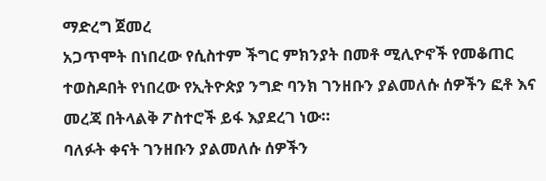ማድረግ ጀመረ
አጋጥሞት በነበረው የሲስተም ችግር ምክንያት በመቶ ሚሊዮኖች የመቆጠር ተወስዶበት የነበረው የኢትዮጵያ ንግድ ባንክ ገንዘቡን ያልመለሱ ሰዎችን ፎቶ እና መረጃ በትላልቅ ፖስተሮች ይፋ እያደረገ ነው።
ባለፉት ቀናት ገንዘቡን ያልመለሱ ሰዎችን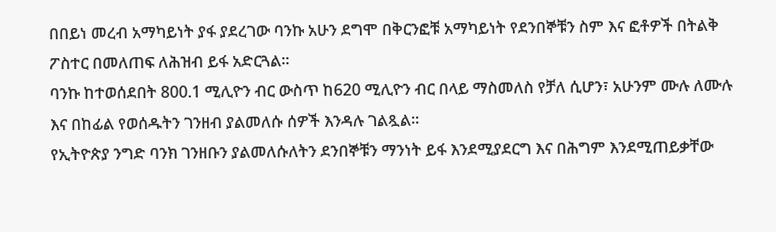በበይነ መረብ አማካይነት ያፋ ያደረገው ባንኩ አሁን ደግሞ በቅርንፎቹ አማካይነት የደንበኞቹን ስም እና ፎቶዎች በትልቅ ፖስተር በመለጠፍ ለሕዝብ ይፋ አድርጓል።
ባንኩ ከተወሰደበት 800.1 ሚሊዮን ብር ውስጥ ከ620 ሚሊዮን ብር በላይ ማስመለስ የቻለ ሲሆን፣ አሁንም ሙሉ ለሙሉ እና በከፊል የወሰዱትን ገንዘብ ያልመለሱ ሰዎች እንዳሉ ገልጿል።
የኢትዮጵያ ንግድ ባንክ ገንዘቡን ያልመለሱለትን ደንበኞቹን ማንነት ይፋ እንደሚያደርግ እና በሕግም እንደሚጠይቃቸው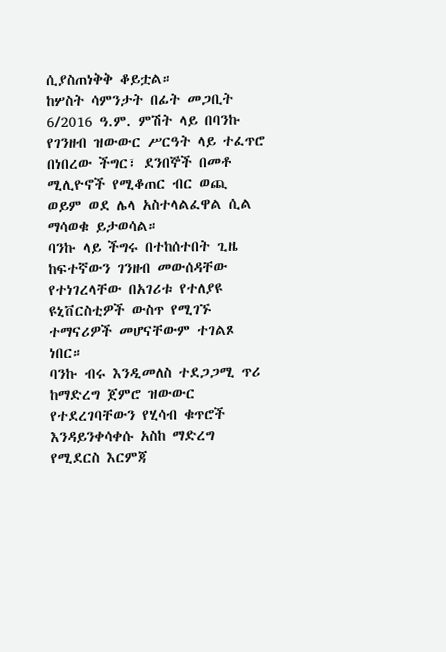ሲያስጠነቅቅ ቆይቷል።
ከሦስት ሳምንታት በፊት መጋቢት 6/2016 ዓ.ም. ምሽት ላይ በባንኩ የገንዘብ ዝውውር ሥርዓት ላይ ተፈጥሮ በነበረው ችግር፣ ደንበኞች በመቶ ሚሊዮኖች የሚቆጠር ብር ወጪ ወይም ወደ ሌላ አስተላልፈዋል ሲል ማሳወቁ ይታወሳል።
ባንኩ ላይ ችግሩ በተከሰተበት ጊዜ ከፍተኛውን ገንዘብ መውሰዳቸው የተነገረላቸው በአገሪቱ የተለያዩ ዩኒቨርስቲዎች ውስጥ የሚገኙ ተማናሪዎች መሆናቸውም ተገልጾ ነበር።
ባንኩ ብሩ እንዲመለስ ተደጋጋሚ ጥሪ ከማድረግ ጀምሮ ዝውውር የተደረገባቸውን የሂሳብ ቁጥሮች እንዳይንቀሳቀሱ አስከ ማድረግ የሚደርስ እርምጃ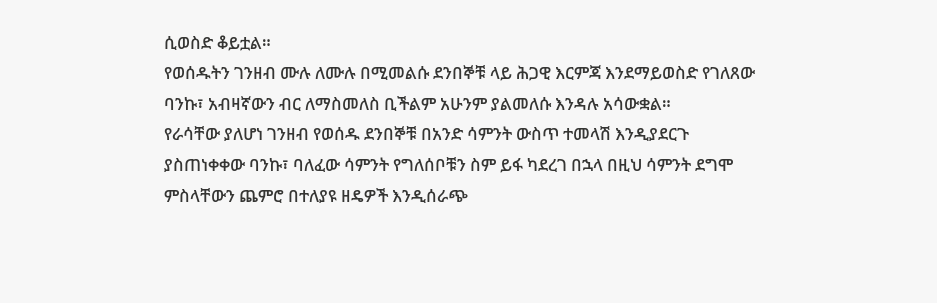ሲወስድ ቆይቷል።
የወሰዱትን ገንዘብ ሙሉ ለሙሉ በሚመልሱ ደንበኞቹ ላይ ሕጋዊ እርምጃ እንደማይወስድ የገለጸው ባንኩ፣ አብዛኛውን ብር ለማስመለስ ቢችልም አሁንም ያልመለሱ እንዳሉ አሳውቋል።
የራሳቸው ያለሆነ ገንዘብ የወሰዱ ደንበኞቹ በአንድ ሳምንት ውስጥ ተመላሽ እንዲያደርጉ ያስጠነቀቀው ባንኩ፣ ባለፈው ሳምንት የግለሰቦቹን ስም ይፋ ካደረገ በኋላ በዚህ ሳምንት ደግሞ ምስላቸውን ጨምሮ በተለያዩ ዘዴዎች እንዲሰራጭ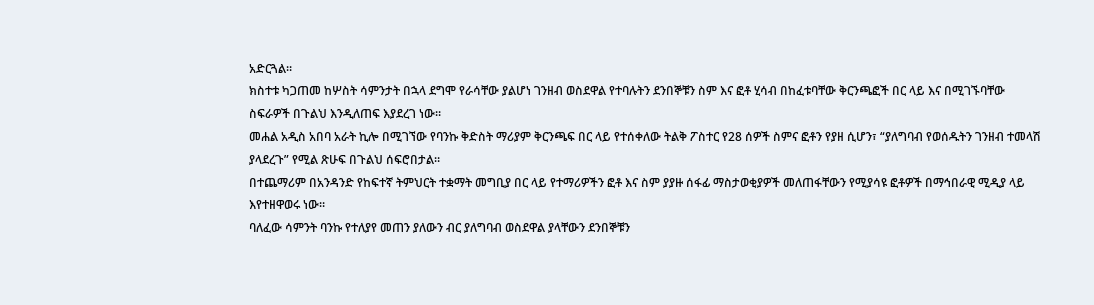አድርጓል።
ክስተቱ ካጋጠመ ከሦስት ሳምንታት በኋላ ደግሞ የራሳቸው ያልሆነ ገንዘብ ወስደዋል የተባሉትን ደንበኞቹን ስም እና ፎቶ ሂሳብ በከፈቱባቸው ቅርንጫፎች በር ላይ እና በሚገኙባቸው ስፍራዎች በጉልህ እንዲለጠፍ እያደረገ ነው።
መሐል አዲስ አበባ አራት ኪሎ በሚገኘው የባንኩ ቅድስት ማሪያም ቅርንጫፍ በር ላይ የተሰቀለው ትልቅ ፖስተር የ28 ሰዎች ስምና ፎቶን የያዘ ሲሆን፣ “ያለግባብ የወሰዱትን ገንዘብ ተመላሽ ያላደረጉ” የሚል ጽሁፍ በጉልህ ሰፍሮበታል።
በተጨማሪም በአንዳንድ የከፍተኛ ትምህርት ተቋማት መግቢያ በር ላይ የተማሪዎችን ፎቶ እና ስም ያያዙ ሰፋፊ ማስታወቂያዎች መለጠፋቸውን የሚያሳዩ ፎቶዎች በማኅበራዊ ሚዲያ ላይ እየተዘዋወሩ ነው።
ባለፈው ሳምንት ባንኩ የተለያየ መጠን ያለውን ብር ያለግባብ ወስደዋል ያላቸውን ደንበኞቹን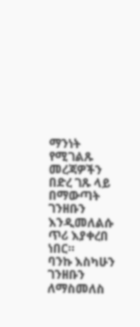ማንነት የሚገልጹ መረጃዎችን በድረ ገጹ ላይ በማውጣት ገንዘቡን እንዲመለልሱ ጥሪ እያቀረበ ነበር።
ባንኩ እስካሁን ገንዘቡን ለማስመለስ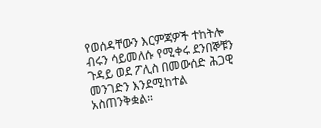የወሰዳቸውን እርምጃዎች ተከትሎ ብሩን ሳይመለሱ የሚቀሩ ደንበኞቹን ጉዳይ ወደ ፖሊስ በመውሰድ ሕጋዊ መንገድን እንደሚከተል አስጠንቅቋል።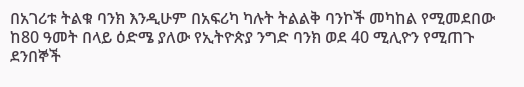በአገሪቱ ትልቁ ባንክ እንዲሁም በአፍሪካ ካሉት ትልልቅ ባንኮች መካከል የሚመደበው ከ80 ዓመት በላይ ዕድሜ ያለው የኢትዮጵያ ንግድ ባንክ ወደ 40 ሚሊዮን የሚጠጉ ደንበኞች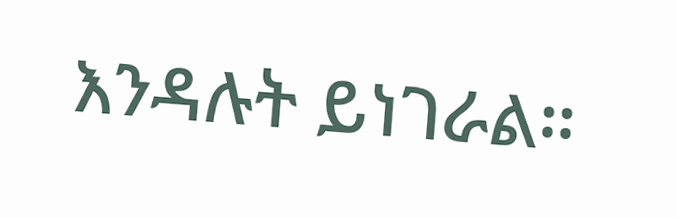እንዳሉት ይነገራል።